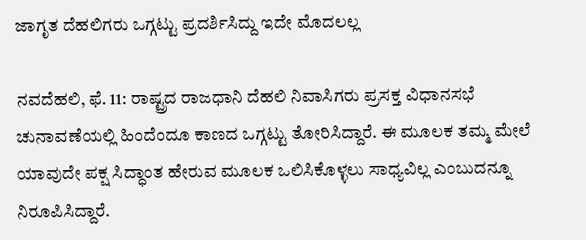ಜಾಗೃತ ದೆಹಲಿಗರು ಒಗ್ಗಟ್ಟು ಪ್ರದರ್ಶಿಸಿದ್ದು ಇದೇ ಮೊದಲಲ್ಲ

ನವದೆಹಲಿ, ಫೆ. 11: ರಾಷ್ಟ್ರದ ರಾಜಧಾನಿ ದೆಹಲಿ ನಿವಾಸಿಗರು ಪ್ರಸಕ್ತ ವಿಧಾನಸಭೆ ಚುನಾವಣೆಯಲ್ಲಿ ಹಿಂದೆಂದೂ ಕಾಣದ ಒಗ್ಗಟ್ಟು ತೋರಿಸಿದ್ದಾರೆ. ಈ ಮೂಲಕ ತಮ್ಮ ಮೇಲೆ ಯಾವುದೇ ಪಕ್ಷ ಸಿದ್ಧಾಂತ ಹೇರುವ ಮೂಲಕ ಒಲಿಸಿಕೊಳ್ಳಲು ಸಾಧ್ಯವಿಲ್ಲ ಎಂಬುದನ್ನೂ ನಿರೂಪಿಸಿದ್ದಾರೆ.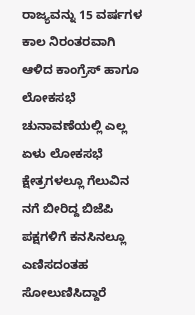ರಾಜ್ಯವನ್ನು 15 ವರ್ಷಗಳ ಕಾಲ ನಿರಂತರವಾಗಿ ಆಳಿದ ಕಾಂಗ್ರೆಸ್ ಹಾಗೂ ಲೋಕಸಭೆ ಚುನಾವಣೆಯಲ್ಲಿ ಎಲ್ಲ ಏಳು ಲೋಕಸಭೆ ಕ್ಷೇತ್ರಗಳಲ್ಲೂ ಗೆಲುವಿನ ನಗೆ ಬೀರಿದ್ದ ಬಿಜೆಪಿ ಪಕ್ಷಗಳಿಗೆ ಕನಸಿನಲ್ಲೂ ಎಣಿಸದಂತಹ ಸೋಲುಣಿಸಿದ್ದಾರೆ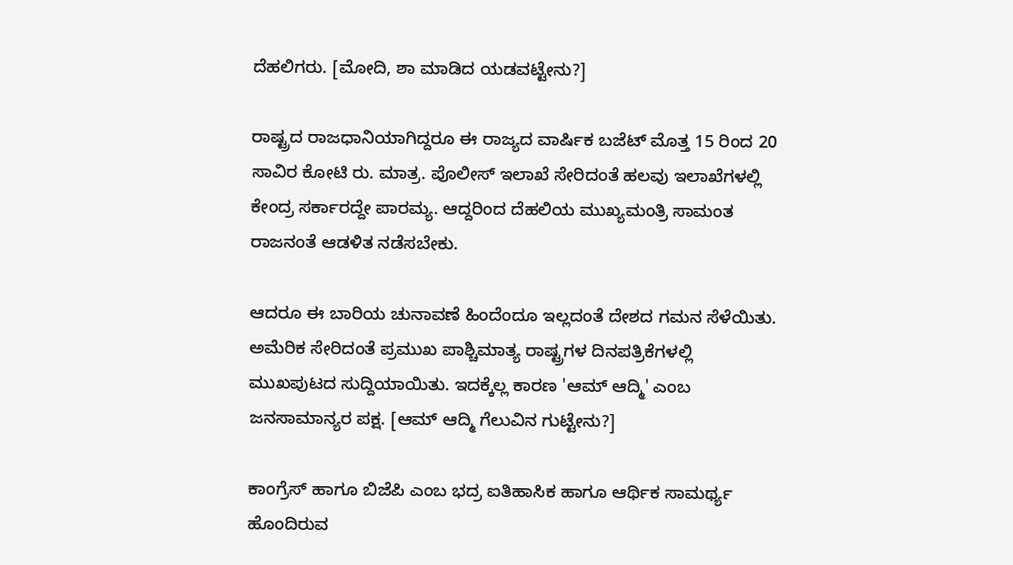ದೆಹಲಿಗರು. [ಮೋದಿ, ಶಾ ಮಾಡಿದ ಯಡವಟ್ಟೇನು?]

ರಾಷ್ಟ್ರದ ರಾಜಧಾನಿಯಾಗಿದ್ದರೂ ಈ ರಾಜ್ಯದ ವಾರ್ಷಿಕ ಬಜೆಟ್ ಮೊತ್ತ 15 ರಿಂದ 20 ಸಾವಿರ ಕೋಟಿ ರು. ಮಾತ್ರ. ಪೊಲೀಸ್ ಇಲಾಖೆ ಸೇರಿದಂತೆ ಹಲವು ಇಲಾಖೆಗಳಲ್ಲಿ ಕೇಂದ್ರ ಸರ್ಕಾರದ್ದೇ ಪಾರಮ್ಯ. ಆದ್ದರಿಂದ ದೆಹಲಿಯ ಮುಖ್ಯಮಂತ್ರಿ ಸಾಮಂತ ರಾಜನಂತೆ ಆಡಳಿತ ನಡೆಸಬೇಕು.

ಆದರೂ ಈ ಬಾರಿಯ ಚುನಾವಣೆ ಹಿಂದೆಂದೂ ಇಲ್ಲದಂತೆ ದೇಶದ ಗಮನ ಸೆಳೆಯಿತು. ಅಮೆರಿಕ ಸೇರಿದಂತೆ ಪ್ರಮುಖ ಪಾಶ್ಚಿಮಾತ್ಯ ರಾಷ್ಟ್ರಗಳ ದಿನಪತ್ರಿಕೆಗಳಲ್ಲಿ ಮುಖಪುಟದ ಸುದ್ದಿಯಾಯಿತು. ಇದಕ್ಕೆಲ್ಲ ಕಾರಣ 'ಆಮ್ ಆದ್ಮಿ' ಎಂಬ ಜನಸಾಮಾನ್ಯರ ಪಕ್ಷ. [ಆಮ್ ಆದ್ಮಿ ಗೆಲುವಿನ ಗುಟ್ಟೇನು?]

ಕಾಂಗ್ರೆಸ್ ಹಾಗೂ ಬಿಜೆಪಿ ಎಂಬ ಭದ್ರ ಐತಿಹಾಸಿಕ ಹಾಗೂ ಆರ್ಥಿಕ ಸಾಮರ್ಥ್ಯ ಹೊಂದಿರುವ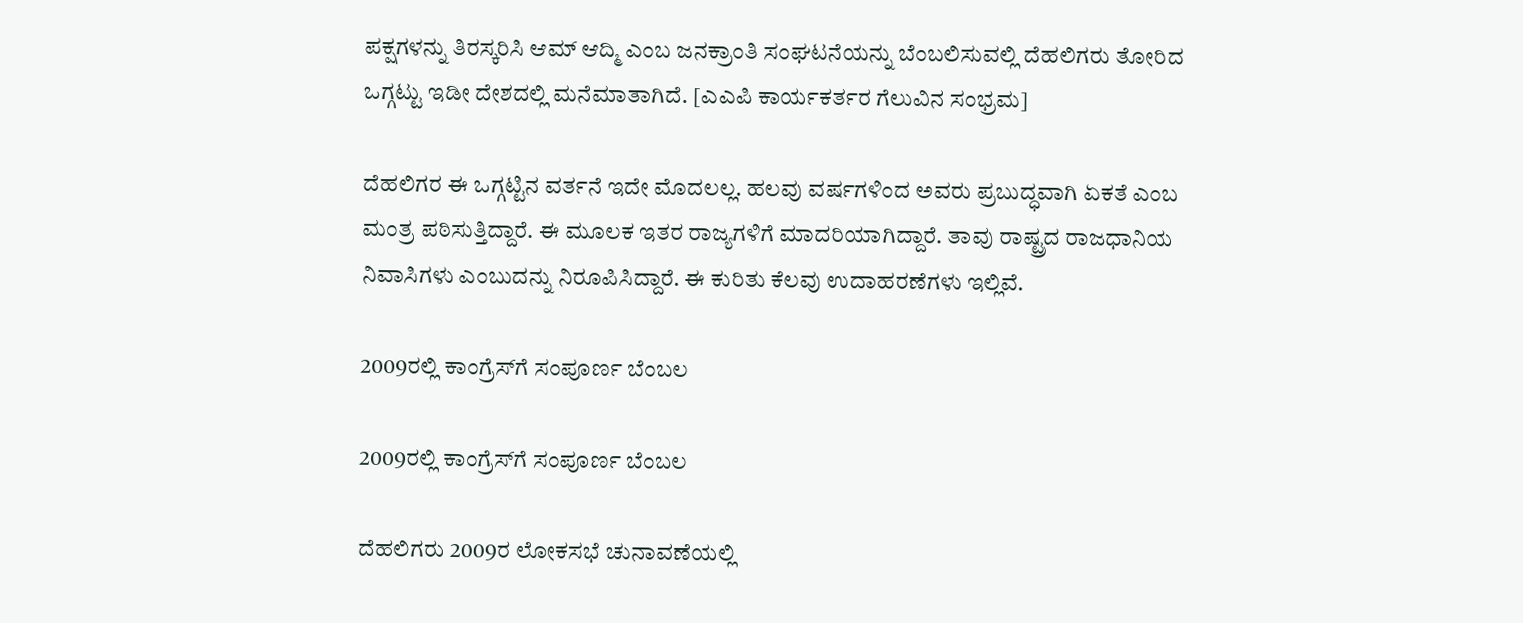ಪಕ್ಷಗಳನ್ನು ತಿರಸ್ಕರಿಸಿ ಆಮ್ ಆದ್ಮಿ ಎಂಬ ಜನಕ್ರಾಂತಿ ಸಂಘಟನೆಯನ್ನು ಬೆಂಬಲಿಸುವಲ್ಲಿ ದೆಹಲಿಗರು ತೋರಿದ ಒಗ್ಗಟ್ಟು ಇಡೀ ದೇಶದಲ್ಲಿ ಮನೆಮಾತಾಗಿದೆ. [ಎಎಪಿ ಕಾರ್ಯಕರ್ತರ ಗೆಲುವಿನ ಸಂಭ್ರಮ]

ದೆಹಲಿಗರ ಈ ಒಗ್ಗಟ್ಟಿನ ವರ್ತನೆ ಇದೇ ಮೊದಲಲ್ಲ. ಹಲವು ವರ್ಷಗಳಿಂದ ಅವರು ಪ್ರಬುದ್ಧವಾಗಿ ಏಕತೆ ಎಂಬ ಮಂತ್ರ ಪಠಿಸುತ್ತಿದ್ದಾರೆ. ಈ ಮೂಲಕ ಇತರ ರಾಜ್ಯಗಳಿಗೆ ಮಾದರಿಯಾಗಿದ್ದಾರೆ. ತಾವು ರಾಷ್ಟ್ರದ ರಾಜಧಾನಿಯ ನಿವಾಸಿಗಳು ಎಂಬುದನ್ನು ನಿರೂಪಿಸಿದ್ದಾರೆ. ಈ ಕುರಿತು ಕೆಲವು ಉದಾಹರಣೆಗಳು ಇಲ್ಲಿವೆ.

2009ರಲ್ಲಿ ಕಾಂಗ್ರೆಸ್‌ಗೆ ಸಂಪೂರ್ಣ ಬೆಂಬಲ

2009ರಲ್ಲಿ ಕಾಂಗ್ರೆಸ್‌ಗೆ ಸಂಪೂರ್ಣ ಬೆಂಬಲ

ದೆಹಲಿಗರು 2009ರ ಲೋಕಸಭೆ ಚುನಾವಣೆಯಲ್ಲಿ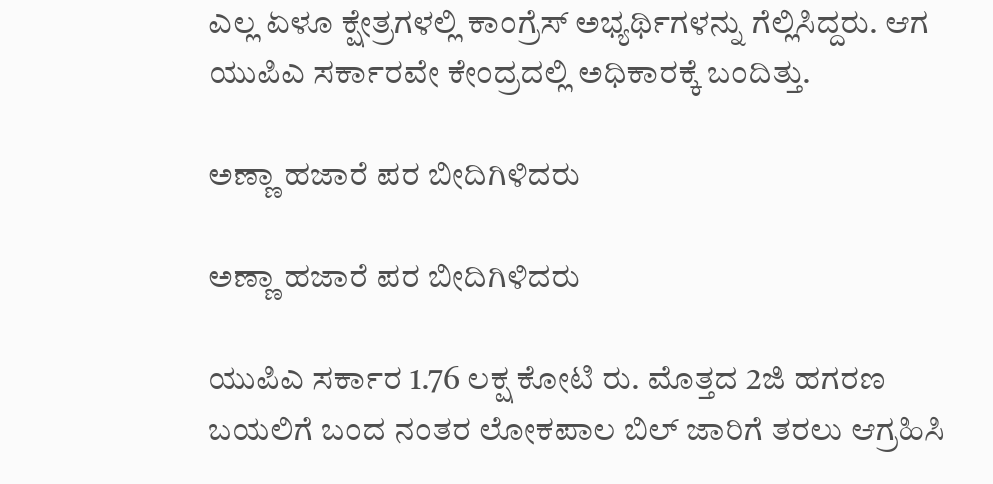ಎಲ್ಲ ಏಳೂ ಕ್ಷೇತ್ರಗಳಲ್ಲಿ ಕಾಂಗ್ರೆಸ್ ಅಭ್ಯರ್ಥಿಗಳನ್ನು ಗೆಲ್ಲಿಸಿದ್ದರು. ಆಗ ಯುಪಿಎ ಸರ್ಕಾರವೇ ಕೇಂದ್ರದಲ್ಲಿ ಅಧಿಕಾರಕ್ಕೆ ಬಂದಿತ್ತು.

ಅಣ್ಣಾ ಹಜಾರೆ ಪರ ಬೀದಿಗಿಳಿದರು

ಅಣ್ಣಾ ಹಜಾರೆ ಪರ ಬೀದಿಗಿಳಿದರು

ಯುಪಿಎ ಸರ್ಕಾರ 1.76 ಲಕ್ಷ ಕೋಟಿ ರು. ಮೊತ್ತದ 2ಜಿ ಹಗರಣ ಬಯಲಿಗೆ ಬಂದ ನಂತರ ಲೋಕಪಾಲ ಬಿಲ್ ಜಾರಿಗೆ ತರಲು ಆಗ್ರಹಿಸಿ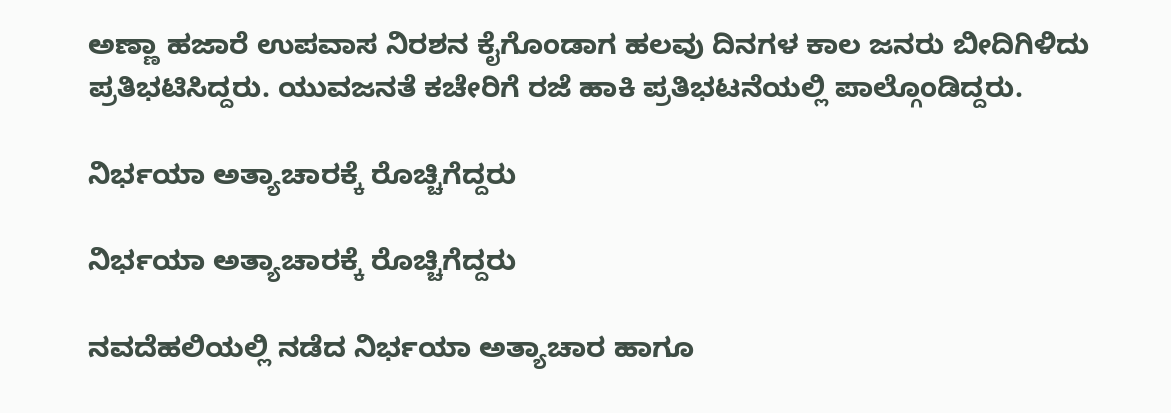ಅಣ್ಣಾ ಹಜಾರೆ ಉಪವಾಸ ನಿರಶನ ಕೈಗೊಂಡಾಗ ಹಲವು ದಿನಗಳ ಕಾಲ ಜನರು ಬೀದಿಗಿಳಿದು ಪ್ರತಿಭಟಿಸಿದ್ದರು. ಯುವಜನತೆ ಕಚೇರಿಗೆ ರಜೆ ಹಾಕಿ ಪ್ರತಿಭಟನೆಯಲ್ಲಿ ಪಾಲ್ಗೊಂಡಿದ್ದರು.

ನಿರ್ಭಯಾ ಅತ್ಯಾಚಾರಕ್ಕೆ ರೊಚ್ಚಿಗೆದ್ದರು

ನಿರ್ಭಯಾ ಅತ್ಯಾಚಾರಕ್ಕೆ ರೊಚ್ಚಿಗೆದ್ದರು

ನವದೆಹಲಿಯಲ್ಲಿ ನಡೆದ ನಿರ್ಭಯಾ ಅತ್ಯಾಚಾರ ಹಾಗೂ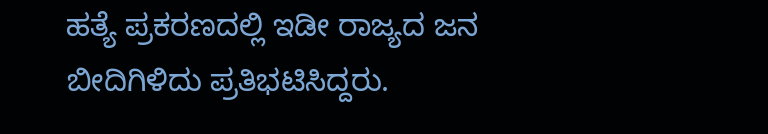ಹತ್ಯೆ ಪ್ರಕರಣದಲ್ಲಿ ಇಡೀ ರಾಜ್ಯದ ಜನ ಬೀದಿಗಿಳಿದು ಪ್ರತಿಭಟಿಸಿದ್ದರು.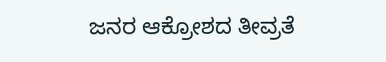ಜನರ ಆಕ್ರೋಶದ ತೀವ್ರತೆ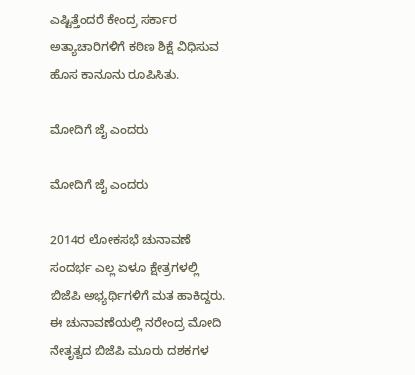ಎಷ್ಟಿತ್ತೆಂದರೆ ಕೇಂದ್ರ ಸರ್ಕಾರ ಅತ್ಯಾಚಾರಿಗಳಿಗೆ ಕಠಿಣ ಶಿಕ್ಷೆ ವಿಧಿಸುವ ಹೊಸ ಕಾನೂನು ರೂಪಿಸಿತು.

ಮೋದಿಗೆ ಜೈ ಎಂದರು

ಮೋದಿಗೆ ಜೈ ಎಂದರು

2014ರ ಲೋಕಸಭೆ ಚುನಾವಣೆ ಸಂದರ್ಭ ಎಲ್ಲ ಏಳೂ ಕ್ಷೇತ್ರಗಳಲ್ಲಿ ಬಿಜೆಪಿ ಅಭ್ಯರ್ಥಿಗಳಿಗೆ ಮತ ಹಾಕಿದ್ದರು. ಈ ಚುನಾವಣೆಯಲ್ಲಿ ನರೇಂದ್ರ ಮೋದಿ ನೇತೃತ್ವದ ಬಿಜೆಪಿ ಮೂರು ದಶಕಗಳ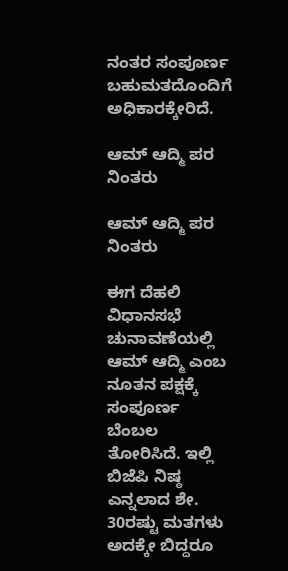ನಂತರ ಸಂಪೂರ್ಣ ಬಹುಮತದೊಂದಿಗೆ ಅಧಿಕಾರಕ್ಕೇರಿದೆ.

ಆಮ್ ಆದ್ಮಿ ಪರ ನಿಂತರು

ಆಮ್ ಆದ್ಮಿ ಪರ ನಿಂತರು

ಈಗ ದೆಹಲಿ ವಿಧಾನಸಭೆ ಚುನಾವಣೆಯಲ್ಲಿ ಆಮ್ ಆದ್ಮಿ ಎಂಬ ನೂತನ ಪಕ್ಷಕ್ಕೆ ಸಂಪೂರ್ಣ ಬೆಂಬಲ ತೋರಿಸಿದೆ. ಇಲ್ಲಿ ಬಿಜೆಪಿ ನಿಷ್ಠ ಎನ್ನಲಾದ ಶೇ. 30ರಷ್ಟು ಮತಗಳು ಅದಕ್ಕೇ ಬಿದ್ದರೂ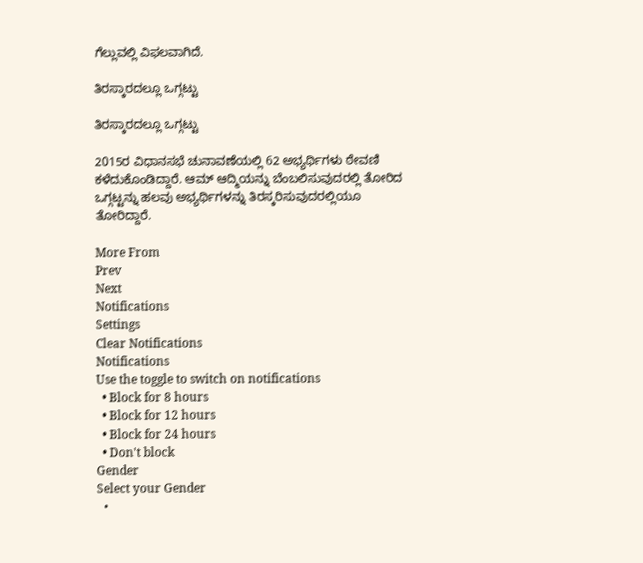ಗೆಲ್ಲುವಲ್ಲಿ ವಿಫಲವಾಗಿದೆ.

ತಿರಸ್ಕಾರದಲ್ಲೂ ಒಗ್ಗಟ್ಟು

ತಿರಸ್ಕಾರದಲ್ಲೂ ಒಗ್ಗಟ್ಟು

2015ರ ವಿಧಾನಸಭೆ ಚುನಾವಣೆಯಲ್ಲಿ 62 ಅಭ್ಯರ್ಥಿಗಳು ಠೇವಣಿ ಕಳೆದುಕೊಂಡಿದ್ದಾರೆ. ಆಮ್ ಆದ್ಮಿಯನ್ನು ಬೆಂಬಲಿಸುವುದರಲ್ಲಿ ತೋರಿದ ಒಗ್ಗಟ್ಟನ್ನು ಹಲವು ಅಭ್ಯರ್ಥಿಗಳನ್ನು ತಿರಸ್ಕರಿಸುವುದರಲ್ಲಿಯೂ ತೋರಿದ್ದಾರೆ.

More From
Prev
Next
Notifications
Settings
Clear Notifications
Notifications
Use the toggle to switch on notifications
  • Block for 8 hours
  • Block for 12 hours
  • Block for 24 hours
  • Don't block
Gender
Select your Gender
  •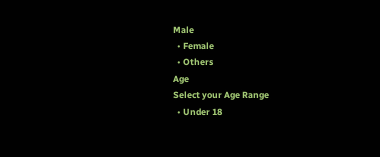Male
  • Female
  • Others
Age
Select your Age Range
  • Under 18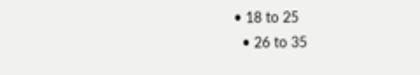• 18 to 25
  • 26 to 35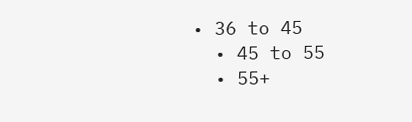• 36 to 45
  • 45 to 55
  • 55+